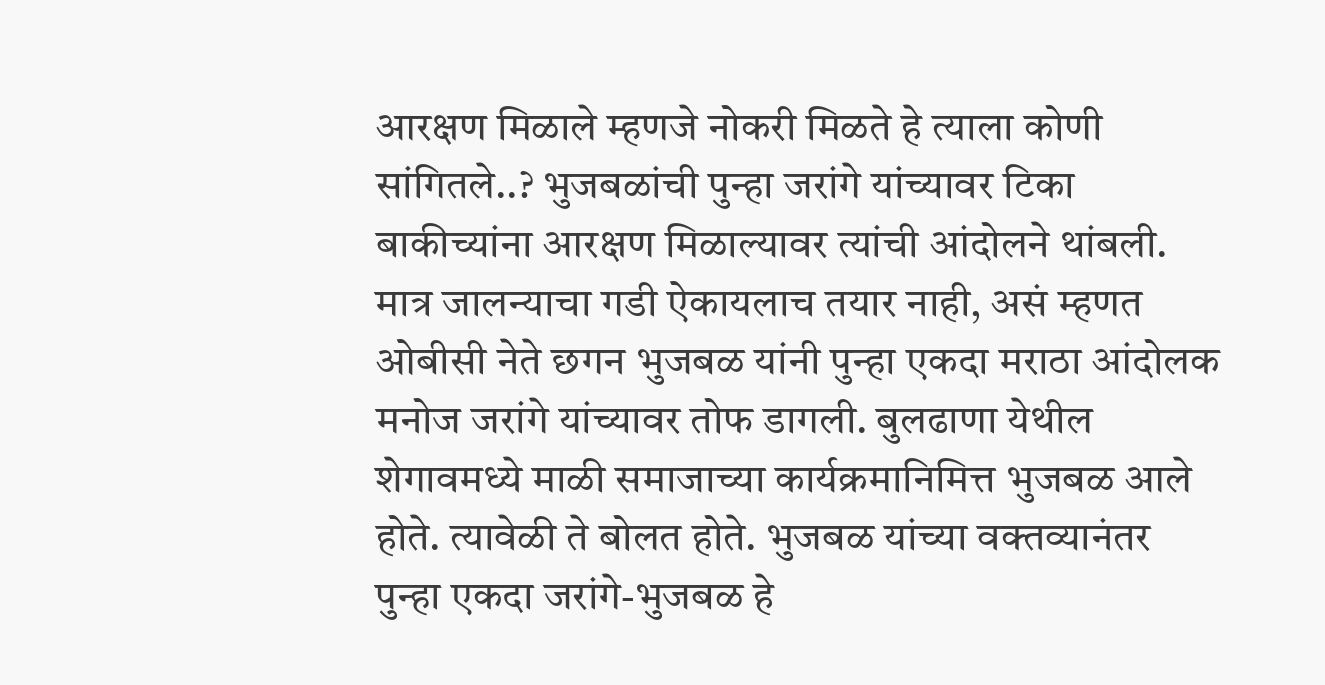आरक्षण मिळाले म्हणजे नोकरी मिळते हे त्याला कोणी सांगितले..? भुजबळांची पुन्हा जरांगे यांच्यावर टिका
बाकीच्यांना आरक्षण मिळाल्यावर त्यांची आंदोलने थांबली. मात्र जालन्याचा गडी ऐकायलाच तयार नाही, असं म्हणत ओबीसी नेते छगन भुजबळ यांनी पुन्हा एकदा मराठा आंदोलक मनोज जरांगे यांच्यावर तोफ डागली. बुलढाणा येथील शेगावमध्ये माळी समाजाच्या कार्यक्रमानिमित्त भुजबळ आले होते. त्यावेळी ते बोलत होते. भुजबळ यांच्या वक्तव्यानंतर पुन्हा एकदा जरांगे-भुजबळ हे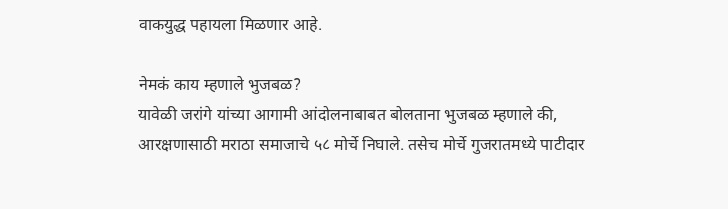वाकयुद्ध पहायला मिळणार आहे.

नेमकं काय म्हणाले भुजबळ?
यावेळी जरांगे यांच्या आगामी आंदोलनाबाबत बोलताना भुजबळ म्हणाले की, आरक्षणासाठी मराठा समाजाचे ५८ मोर्चे निघाले. तसेच मोर्चे गुजरातमध्ये पाटीदार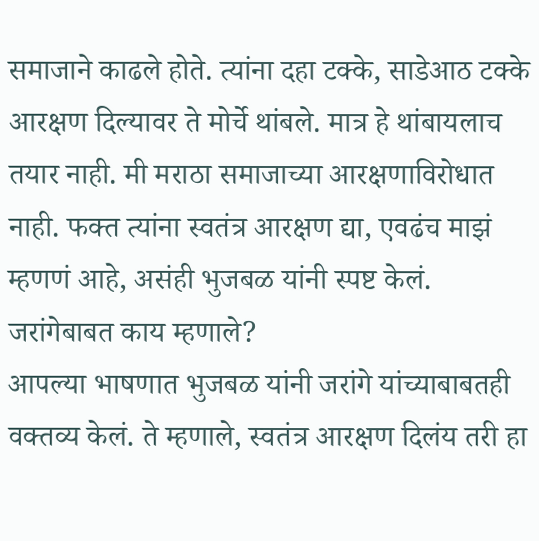समाजाने काढले होते. त्यांना दहा टक्के, साडेआठ टक्के आरक्षण दिल्यावर ते मोर्चे थांबले. मात्र हे थांबायलाच तयार नाही. मी मराठा समाजाच्या आरक्षणाविरोधात नाही. फक्त त्यांना स्वतंत्र आरक्षण द्या, एवढंच माझं म्हणणं आहे, असंही भुजबळ यांनी स्पष्ट केलं.
जरांगेबाबत काय म्हणाले?
आपल्या भाषणात भुजबळ यांनी जरांगे यांच्याबाबतही वक्तव्य केलं. ते म्हणाले, स्वतंत्र आरक्षण दिलंय तरी हा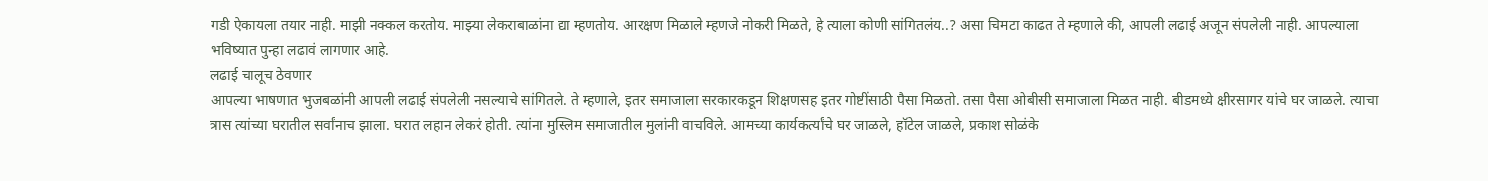गडी ऐकायला तयार नाही. माझी नक्कल करतोय. माझ्या लेकराबाळांना द्या म्हणतोय. आरक्षण मिळाले म्हणजे नोकरी मिळते, हे त्याला कोणी सांगितलंय..? असा चिमटा काढत ते म्हणाले की, आपली लढाई अजून संपलेली नाही. आपल्याला भविष्यात पुन्हा लढावं लागणार आहे.
लढाई चालूच ठेवणार
आपल्या भाषणात भुजबळांनी आपली लढाई संपलेली नसल्याचे सांगितले. ते म्हणाले, इतर समाजाला सरकारकडून शिक्षणसह इतर गोष्टींसाठी पैसा मिळतो. तसा पैसा ओबीसी समाजाला मिळत नाही. बीडमध्ये क्षीरसागर यांचे घर जाळले. त्याचा त्रास त्यांच्या घरातील सर्वांनाच झाला. घरात लहान लेकरं होती. त्यांना मुस्लिम समाजातील मुलांनी वाचविले. आमच्या कार्यकर्त्यांचे घर जाळले, हॉटेल जाळले, प्रकाश सोळंके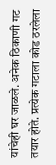यांचेही घर जाळले. अनेक ठिकाणी गट तयार होते. प्रत्येक गटाला कोड ठरलेला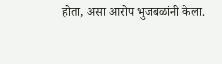होता, असा आरोप भुजबळांनी केला.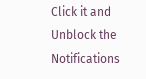Click it and Unblock the Notifications